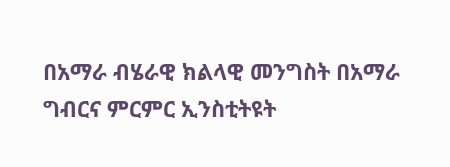በአማራ ብሄራዊ ክልላዊ መንግስት በአማራ ግብርና ምርምር ኢንስቲትዩት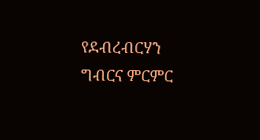የደብረብርሃን ግብርና ምርምር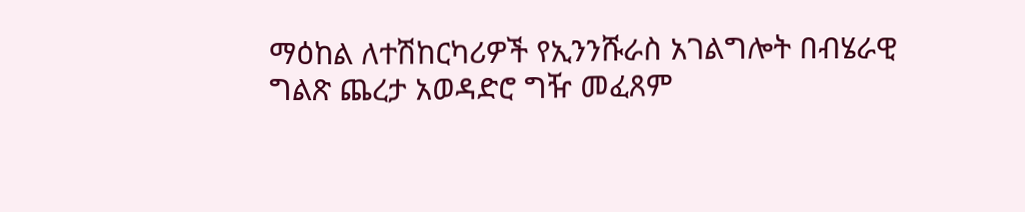ማዕከል ለተሽከርካሪዎች የኢንንሹራስ አገልግሎት በብሄራዊ ግልጽ ጨረታ አወዳድሮ ግዥ መፈጸም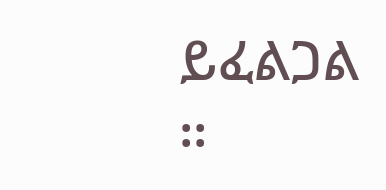ይፈልጋል ፡፡